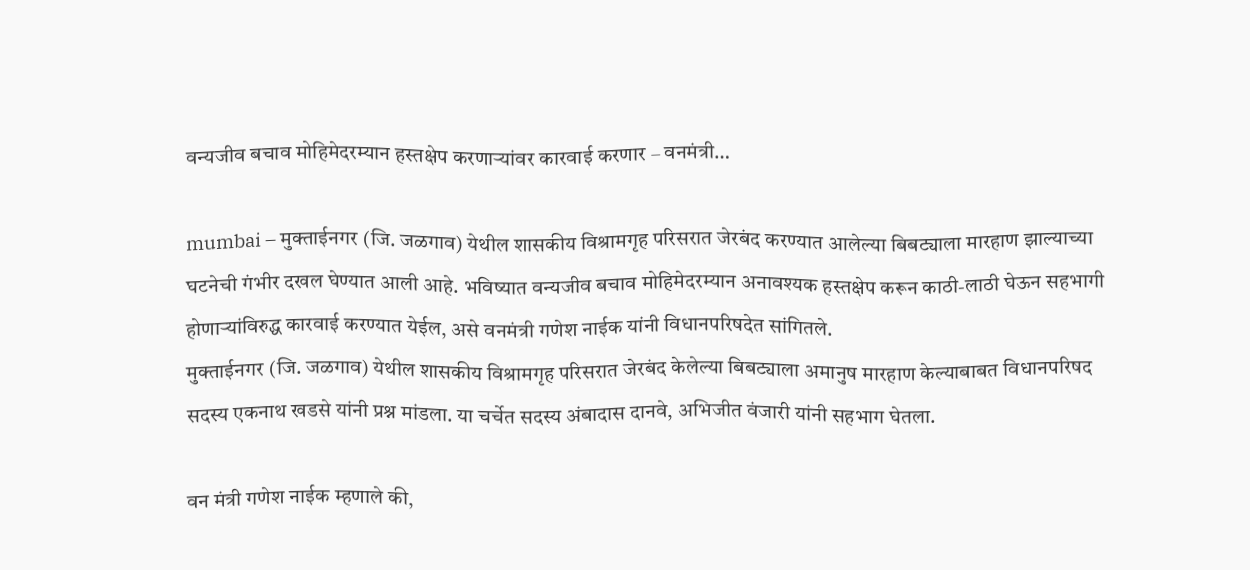वन्यजीव बचाव मोहिमेदरम्यान हस्तक्षेप करणाऱ्यांवर कारवाई करणार – वनमंत्री…

mumbai – मुक्ताईनगर (जि. जळगाव) येथील शासकीय विश्रामगृह परिसरात जेरबंद करण्यात आलेल्या बिबट्याला मारहाण झाल्याच्या घटनेची गंभीर दखल घेण्यात आली आहे. भविष्यात वन्यजीव बचाव मोहिमेदरम्यान अनावश्यक हस्तक्षेप करून काठी-लाठी घेऊन सहभागी होणाऱ्यांविरुद्ध कारवाई करण्यात येईल, असे वनमंत्री गणेश नाईक यांनी विधानपरिषदेत सांगितले.
मुक्ताईनगर (जि. जळगाव) येथील शासकीय विश्रामगृह परिसरात जेरबंद केलेल्या बिबट्याला अमानुष मारहाण केल्याबाबत विधानपरिषद सदस्य एकनाथ खडसे यांनी प्रश्न मांडला. या चर्चेत सदस्य अंबादास दानवे, अभिजीत वंजारी यांनी सहभाग घेतला.

वन मंत्री गणेश नाईक म्हणाले की,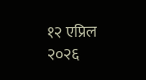१२ एप्रिल २०२६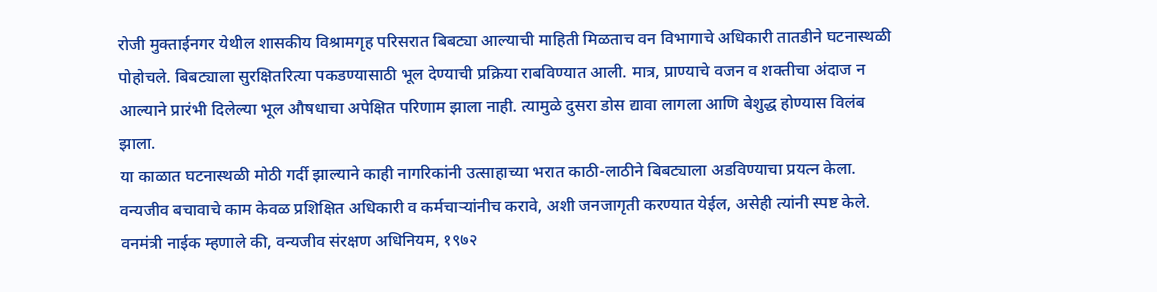रोजी मुक्ताईनगर येथील शासकीय विश्रामगृह परिसरात बिबट्या आल्याची माहिती मिळताच वन विभागाचे अधिकारी तातडीने घटनास्थळी पोहोचले. बिबट्याला सुरक्षितरित्या पकडण्यासाठी भूल देण्याची प्रक्रिया राबविण्यात आली. मात्र, प्राण्याचे वजन व शक्तीचा अंदाज न आल्याने प्रारंभी दिलेल्या भूल औषधाचा अपेक्षित परिणाम झाला नाही. त्यामुळे दुसरा डोस द्यावा लागला आणि बेशुद्ध होण्यास विलंब झाला.
या काळात घटनास्थळी मोठी गर्दी झाल्याने काही नागरिकांनी उत्साहाच्या भरात काठी-लाठीने बिबट्याला अडविण्याचा प्रयत्न केला. वन्यजीव बचावाचे काम केवळ प्रशिक्षित अधिकारी व कर्मचाऱ्यांनीच करावे, अशी जनजागृती करण्यात येईल, असेही त्यांनी स्पष्ट केले.
वनमंत्री नाईक म्हणाले की, वन्यजीव संरक्षण अधिनियम, १९७२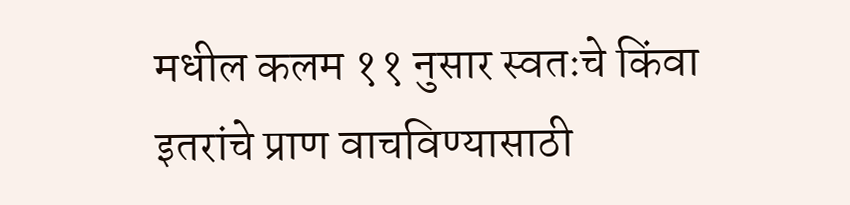मधील कलम ११ नुसार स्वतःचे किंवा इतरांचे प्राण वाचविण्यासाठी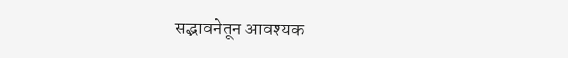सद्भावनेतून आवश्यक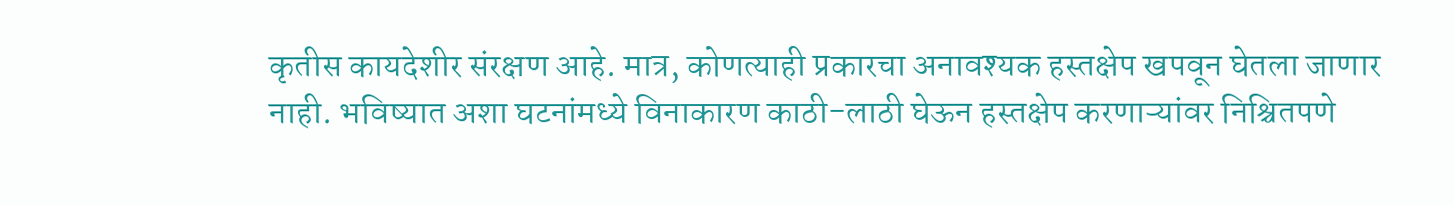कृतीस कायदेशीर संरक्षण आहे. मात्र, कोणत्याही प्रकारचा अनावश्यक हस्तक्षेप खपवून घेतला जाणार नाही. भविष्यात अशा घटनांमध्ये विनाकारण काठी-लाठी घेऊन हस्तक्षेप करणाऱ्यांवर निश्चितपणे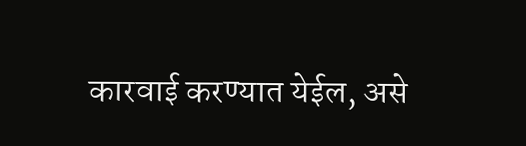कारवाई करण्यात येईल, असे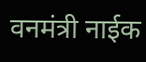वनमंत्री नाईक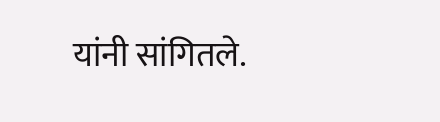यांनी सांगितले.